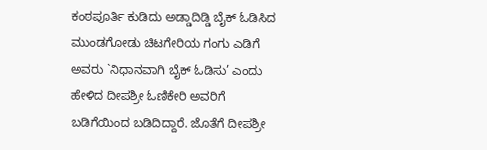ಕಂಠಪೂರ್ತಿ ಕುಡಿದು ಅಡ್ಡಾದಿಡ್ಡಿ ಬೈಕ್ ಓಡಿಸಿದ ಮುಂಡಗೋಡು ಚಿಟಗೇರಿಯ ಗಂಗು ಎಡಿಗೆ ಅವರು `ನಿಧಾನವಾಗಿ ಬೈಕ್ ಓಡಿಸು’ ಎಂದು ಹೇಳಿದ ದೀಪಶ್ರೀ ಓಣಿಕೇರಿ ಅವರಿಗೆ ಬಡಿಗೆಯಿಂದ ಬಡಿದಿದ್ದಾರೆ. ಜೊತೆಗೆ ದೀಪಶ್ರೀ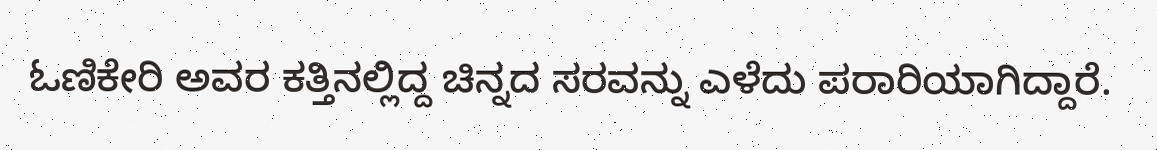ಓಣಿಕೇರಿ ಅವರ ಕತ್ತಿನಲ್ಲಿದ್ದ ಚಿನ್ನದ ಸರವನ್ನು ಎಳೆದು ಪರಾರಿಯಾಗಿದ್ದಾರೆ.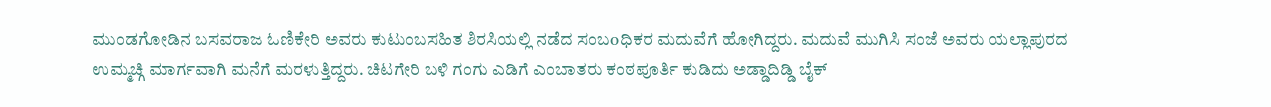ಮುಂಡಗೋಡಿನ ಬಸವರಾಜ ಓಣಿಕೇರಿ ಅವರು ಕುಟುಂಬಸಹಿತ ಶಿರಸಿಯಲ್ಲಿ ನಡೆದ ಸಂಬoಧಿಕರ ಮದುವೆಗೆ ಹೋಗಿದ್ದರು. ಮದುವೆ ಮುಗಿಸಿ ಸಂಜೆ ಅವರು ಯಲ್ಲಾಪುರದ ಉಮ್ಮಚ್ಗಿ ಮಾರ್ಗವಾಗಿ ಮನೆಗೆ ಮರಳುತ್ತಿದ್ದರು. ಚಿಟಗೇರಿ ಬಳಿ ಗಂಗು ಎಡಿಗೆ ಎಂಬಾತರು ಕಂಠಪೂರ್ತಿ ಕುಡಿದು ಅಡ್ಡಾದಿಡ್ಡಿ ಬೈಕ್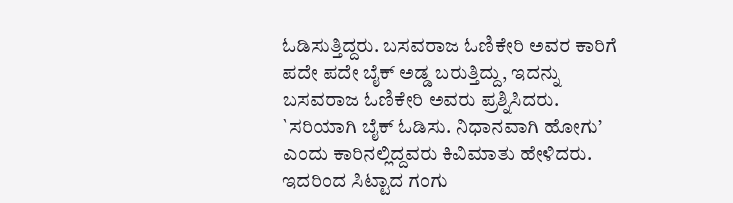ಓಡಿಸುತ್ತಿದ್ದರು. ಬಸವರಾಜ ಓಣಿಕೇರಿ ಅವರ ಕಾರಿಗೆ ಪದೇ ಪದೇ ಬೈಕ್ ಅಡ್ಡ ಬರುತ್ತಿದ್ದು, ಇದನ್ನು ಬಸವರಾಜ ಓಣಿಕೇರಿ ಅವರು ಪ್ರಶ್ನಿಸಿದರು. `ಸರಿಯಾಗಿ ಬೈಕ್ ಓಡಿಸು. ನಿಧಾನವಾಗಿ ಹೋಗು’ ಎಂದು ಕಾರಿನಲ್ಲಿದ್ದವರು ಕಿವಿಮಾತು ಹೇಳಿದರು. ಇದರಿಂದ ಸಿಟ್ಟಾದ ಗಂಗು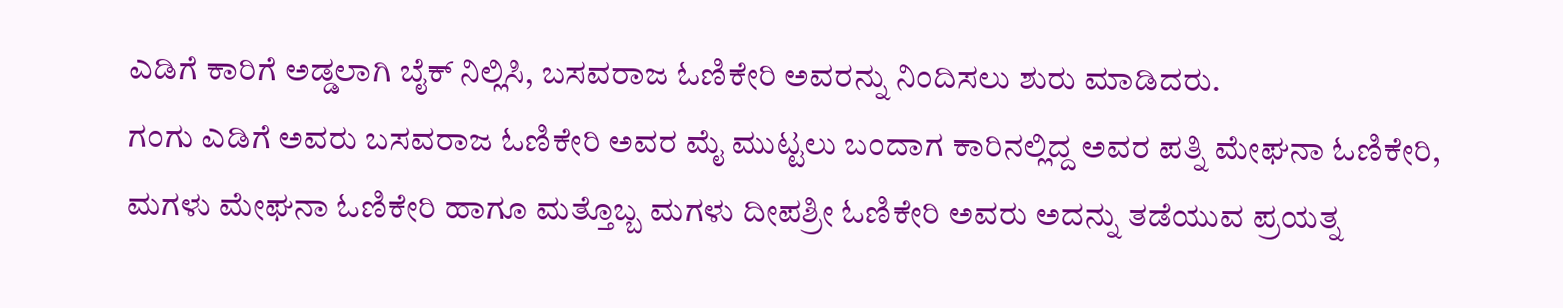ಎಡಿಗೆ ಕಾರಿಗೆ ಅಡ್ಡಲಾಗಿ ಬೈಕ್ ನಿಲ್ಲಿಸಿ, ಬಸವರಾಜ ಓಣಿಕೇರಿ ಅವರನ್ನು ನಿಂದಿಸಲು ಶುರು ಮಾಡಿದರು.
ಗಂಗು ಎಡಿಗೆ ಅವರು ಬಸವರಾಜ ಓಣಿಕೇರಿ ಅವರ ಮೈ ಮುಟ್ಟಲು ಬಂದಾಗ ಕಾರಿನಲ್ಲಿದ್ದ ಅವರ ಪತ್ನಿ ಮೇಘನಾ ಓಣಿಕೇರಿ, ಮಗಳು ಮೇಘನಾ ಓಣಿಕೇರಿ ಹಾಗೂ ಮತ್ತೊಬ್ಬ ಮಗಳು ದೀಪಶ್ರೀ ಓಣಿಕೇರಿ ಅವರು ಅದನ್ನು ತಡೆಯುವ ಪ್ರಯತ್ನ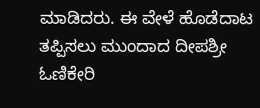ಮಾಡಿದರು. ಈ ವೇಳೆ ಹೊಡೆದಾಟ ತಪ್ಪಿಸಲು ಮುಂದಾದ ದೀಪಶ್ರೀ ಓಣಿಕೇರಿ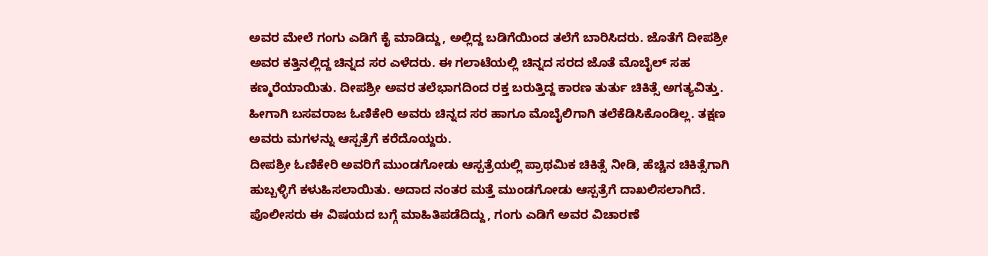ಅವರ ಮೇಲೆ ಗಂಗು ಎಡಿಗೆ ಕೈ ಮಾಡಿದ್ದು, ಅಲ್ಲಿದ್ದ ಬಡಿಗೆಯಿಂದ ತಲೆಗೆ ಬಾರಿಸಿದರು. ಜೊತೆಗೆ ದೀಪಶ್ರೀ ಅವರ ಕತ್ತಿನಲ್ಲಿದ್ದ ಚಿನ್ನದ ಸರ ಎಳೆದರು. ಈ ಗಲಾಟೆಯಲ್ಲಿ ಚಿನ್ನದ ಸರದ ಜೊತೆ ಮೊಬೈಲ್ ಸಹ ಕಣ್ಮರೆಯಾಯಿತು. ದೀಪಶ್ರೀ ಅವರ ತಲೆಭಾಗದಿಂದ ರಕ್ತ ಬರುತ್ತಿದ್ದ ಕಾರಣ ತುರ್ತು ಚಿಕಿತ್ಸೆ ಅಗತ್ಯವಿತ್ತು. ಹೀಗಾಗಿ ಬಸವರಾಜ ಓಣಿಕೇರಿ ಅವರು ಚಿನ್ನದ ಸರ ಹಾಗೂ ಮೊಬೈಲಿಗಾಗಿ ತಲೆಕೆಡಿಸಿಕೊಂಡಿಲ್ಲ. ತಕ್ಷಣ ಅವರು ಮಗಳನ್ನು ಆಸ್ಪತ್ರೆಗೆ ಕರೆದೊಯ್ದರು.
ದೀಪಶ್ರೀ ಓಣಿಕೇರಿ ಅವರಿಗೆ ಮುಂಡಗೋಡು ಆಸ್ಪತ್ರೆಯಲ್ಲಿ ಪ್ರಾಥಮಿಕ ಚಿಕಿತ್ಸೆ ನೀಡಿ, ಹೆಚ್ಚಿನ ಚಿಕಿತ್ಸೆಗಾಗಿ ಹುಬ್ಬಳ್ಳಿಗೆ ಕಳುಹಿಸಲಾಯಿತು. ಅದಾದ ನಂತರ ಮತ್ತೆ ಮುಂಡಗೋಡು ಆಸ್ಪತ್ರೆಗೆ ದಾಖಲಿಸಲಾಗಿದೆ. ಪೊಲೀಸರು ಈ ವಿಷಯದ ಬಗ್ಗೆ ಮಾಹಿತಿಪಡೆದಿದ್ದು, ಗಂಗು ಎಡಿಗೆ ಅವರ ವಿಚಾರಣೆ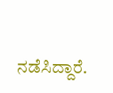ನಡೆಸಿದ್ದಾರೆ.